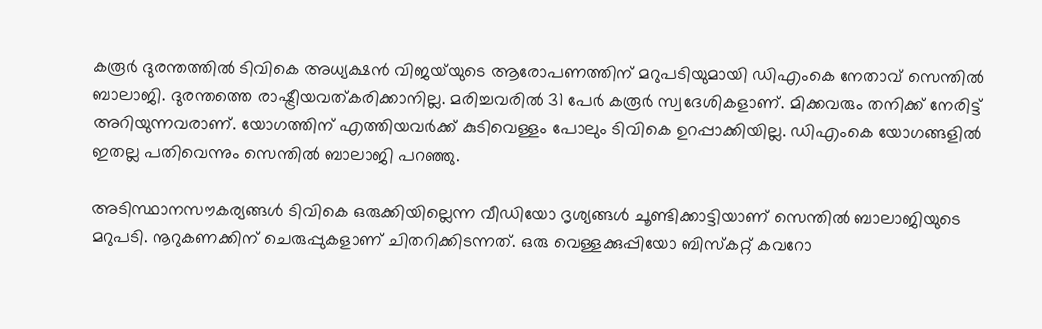കരൂർ ദുരന്തത്തിൽ ടിവികെ അധ്യക്ഷൻ വിജയ്‌യുടെ ആരോപണത്തിന് മറുപടിയുമായി ഡിഎംകെ നേതാവ് സെന്തിൽ ബാലാജി. ദുരന്തത്തെ രാഷ്ട്രീയവത്കരിക്കാനില്ല. മരിച്ചവരിൽ 31 പേർ കരൂർ സ്വദേശികളാണ്. മിക്കവരും തനിക്ക് നേരിട്ട് അറിയുന്നവരാണ്. യോഗത്തിന് എത്തിയവർക്ക് കുടിവെള്ളം പോലും ടിവികെ ഉറപ്പാക്കിയില്ല. ഡിഎംകെ യോഗങ്ങളിൽ ഇതല്ല പതിവെന്നും സെന്തിൽ ബാലാജി പറഞ്ഞു.

അടിസ്ഥാനസൗകര്യങ്ങൾ ടിവികെ ഒരുക്കിയില്ലെന്ന വീഡിയോ ദൃശ്യങ്ങൾ ചൂണ്ടിക്കാട്ടിയാണ് സെന്തിൽ ബാലാജിയുടെ മറുപടി. നൂറുകണക്കിന് ചെരുപ്പുകളാണ് ചിതറിക്കിടന്നത്. ഒരു വെള്ളക്കുപ്പിയോ ബിസ്‌കറ്റ് കവറോ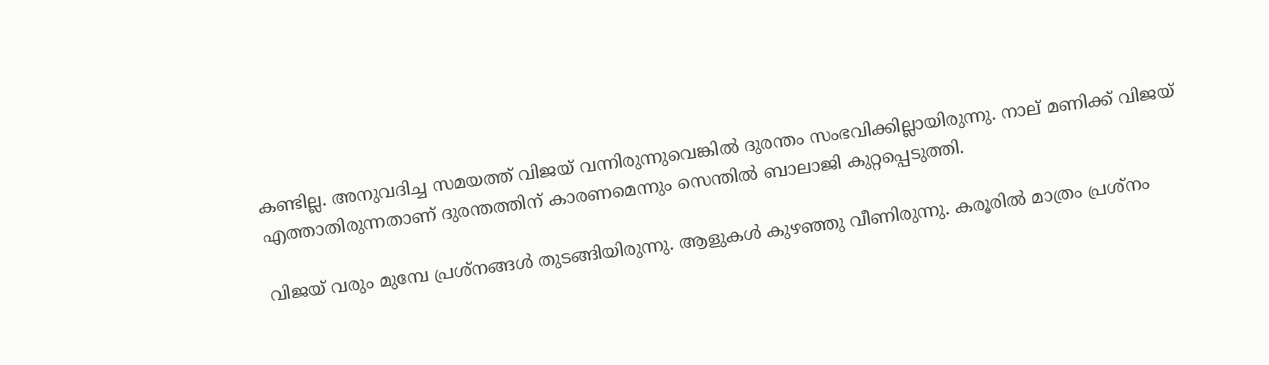കണ്ടില്ല. അനുവദിച്ച സമയത്ത് വിജയ് വന്നിരുന്നുവെങ്കിൽ ദുരന്തം സംഭവിക്കില്ലായിരുന്നു. നാല് മണിക്ക് വിജയ് എത്താതിരുന്നതാണ് ദുരന്തത്തിന് കാരണമെന്നും സെന്തിൽ ബാലാജി കുറ്റപ്പെടുത്തി.

വിജയ് വരും മുമ്പേ പ്രശ്‌നങ്ങൾ തുടങ്ങിയിരുന്നു. ആളുകൾ കുഴഞ്ഞു വീണിരുന്നു. കരൂരിൽ മാത്രം പ്രശ്‌നം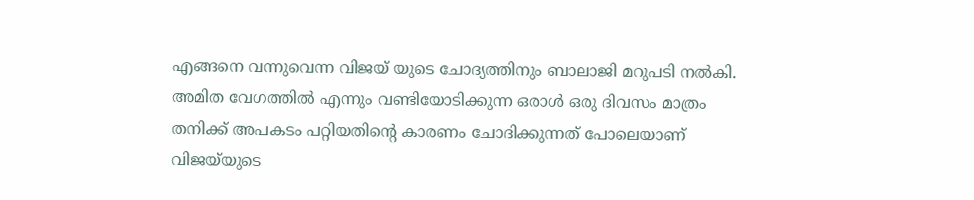എങ്ങനെ വന്നുവെന്ന വിജയ് യുടെ ചോദ്യത്തിനും ബാലാജി മറുപടി നൽകി. അമിത വേഗത്തിൽ എന്നും വണ്ടിയോടിക്കുന്ന ഒരാൾ ഒരു ദിവസം മാത്രം തനിക്ക് അപകടം പറ്റിയതിന്റെ കാരണം ചോദിക്കുന്നത് പോലെയാണ് വിജയ്‌യുടെ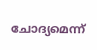ചോദ്യമെന്ന്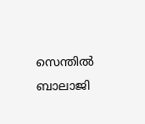സെന്തിൽ ബാലാജി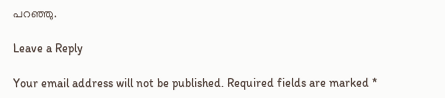പറഞ്ഞു.

Leave a Reply

Your email address will not be published. Required fields are marked *